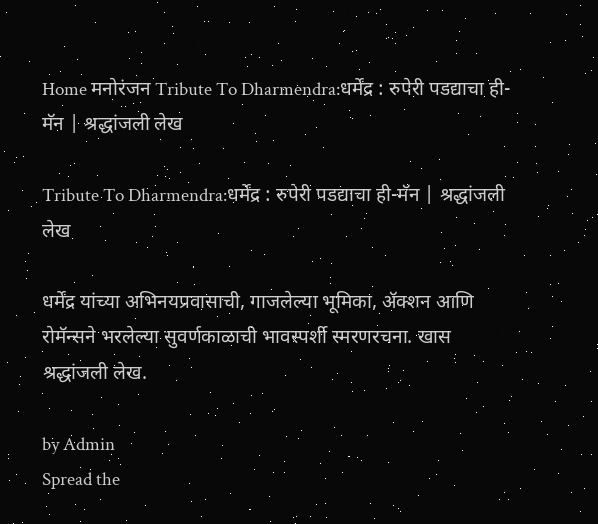Home मनोरंजन Tribute To Dharmendra:धर्मेंद्र : रुपेरी पडद्याचा ही-मॅन | श्रद्धांजली लेख

Tribute To Dharmendra:धर्मेंद्र : रुपेरी पडद्याचा ही-मॅन | श्रद्धांजली लेख

धर्मेंद्र यांच्या अभिनयप्रवासाची, गाजलेल्या भूमिका, ॲक्शन आणि रोमॅन्सने भरलेल्या सुवर्णकाळाची भावस्पर्शी स्मरणरचना. खास श्रद्धांजली लेख.

by Admin
Spread the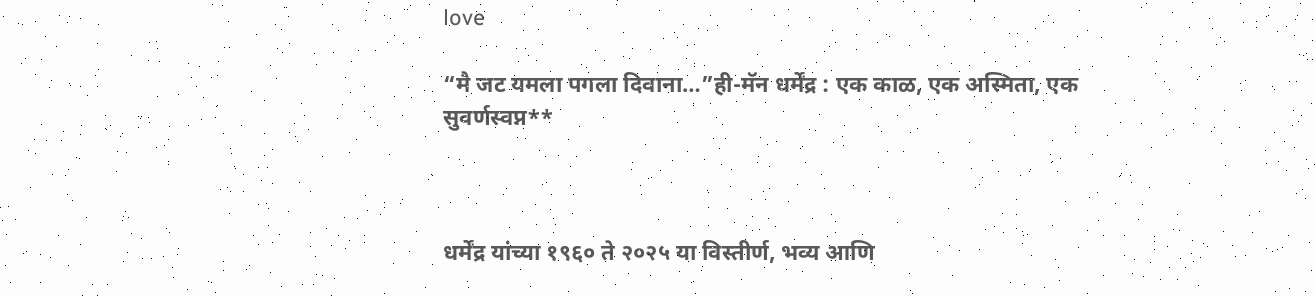love

“मै जट यमला पगला दिवाना…”ही-मॅन धर्मेंद्र : एक काळ, एक अस्मिता, एक सुवर्णस्वप्न**



धर्मेंद्र यांच्या १९६० ते २०२५ या विस्तीर्ण, भव्य आणि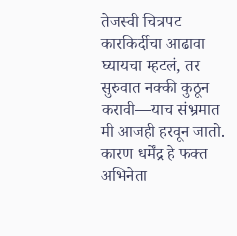तेजस्वी चित्रपट कारकिर्दीचा आढावा घ्यायचा म्हटलं, तर सुरुवात नक्की कुठून करावी—याच संभ्रमात मी आजही हरवून जातो. कारण धर्मेंद्र हे फक्त अभिनेता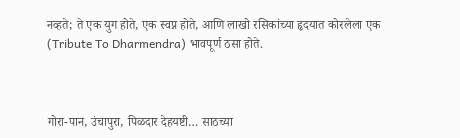नव्हते; ते एक युग होते, एक स्वप्न होते, आणि लाखो रसिकांच्या हृदयात कोरलेला एक (Tribute To Dharmendra) भावपूर्ण ठसा होते.



गोरा-पान, उंचापुरा, पिळदार देहयष्टी… साठच्या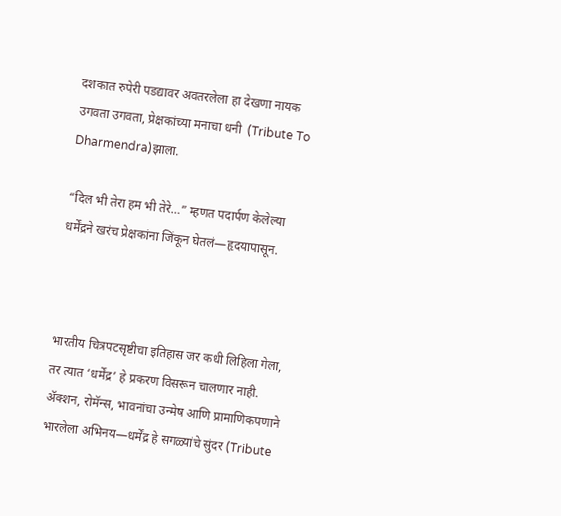दशकात रुपेरी पडद्यावर अवतरलेला हा देखणा नायक उगवता उगवता, प्रेक्षकांच्या मनाचा धनी  (Tribute To Dharmendra)झाला.

“दिल भी तेरा हम भी तेरे…” म्हणत पदार्पण केलेल्या धर्मेंद्रने खरंच प्रेक्षकांना जिंकून घेतलं—हृदयापासून.



भारतीय चित्रपटसृष्टीचा इतिहास जर कधी लिहिला गेला, तर त्यात ‘धर्मेंद्र’ हे प्रकरण विसरून चालणार नाही. ॲक्शन, रोमॅन्स, भावनांचा उन्मेष आणि प्रामाणिकपणाने भारलेला अभिनय—धर्मेंद्र हे सगळ्यांचे सुंदर (Tribute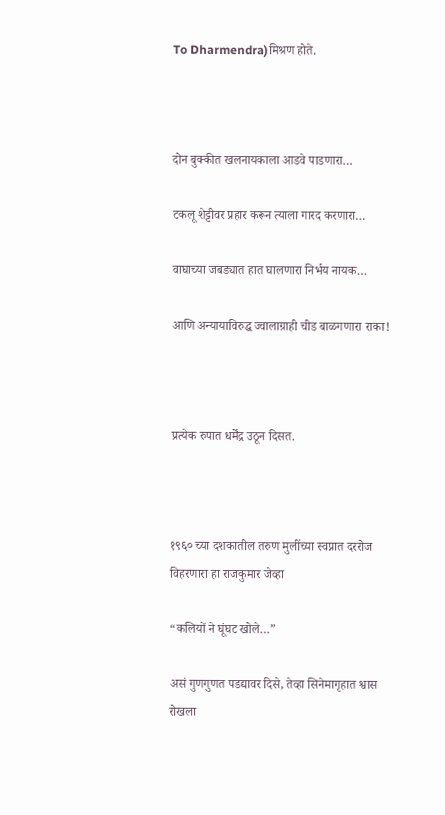To Dharmendra)मिश्रण होते.



दोन बुक्कीत खलनायकाला आडवे पाडणारा…

टकलू शेट्टीवर प्रहार करून त्याला गारद करणारा…

वाघाच्या जबड्यात हात घालणारा निर्भय नायक…

आणि अन्यायाविरुद्ध ज्वालाग्राही चीड बाळगणारा राका!



प्रत्येक रुपात धर्मेंद्र उठून दिसत.



१९६० च्या दशकातील तरुण मुलींच्या स्वप्नात दररोज विहरणारा हा राजकुमार जेव्हा

“कलियों ने घूंघट खोले…”

असं गुणगुणत पडद्यावर दिसे, तेव्हा सिनेमागृहात श्वास रोखला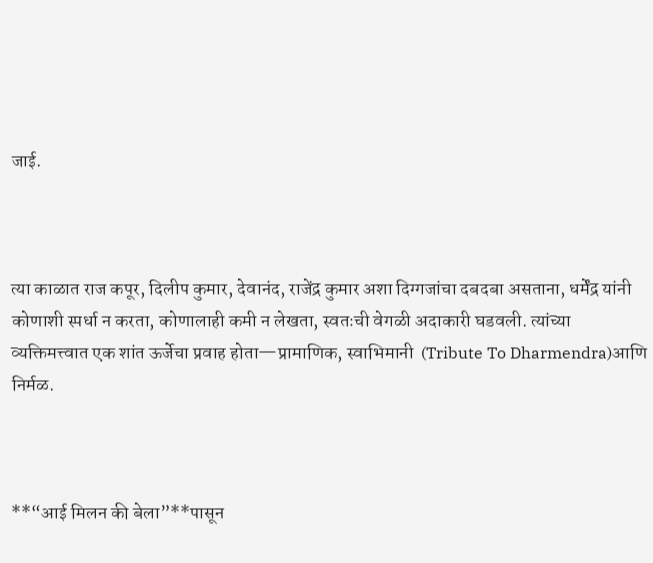जाई.



त्या काळात राज कपूर, दिलीप कुमार, देवानंद, राजेंद्र कुमार अशा दिग्गजांचा दबदबा असताना, धर्मेंद्र यांनी कोणाशी स्पर्धा न करता, कोणालाही कमी न लेखता, स्वतःची वेगळी अदाकारी घडवली. त्यांच्या व्यक्तिमत्त्वात एक शांत ऊर्जेचा प्रवाह होता—प्रामाणिक, स्वाभिमानी  (Tribute To Dharmendra)आणि निर्मळ.



**“आई मिलन की बेला”**पासून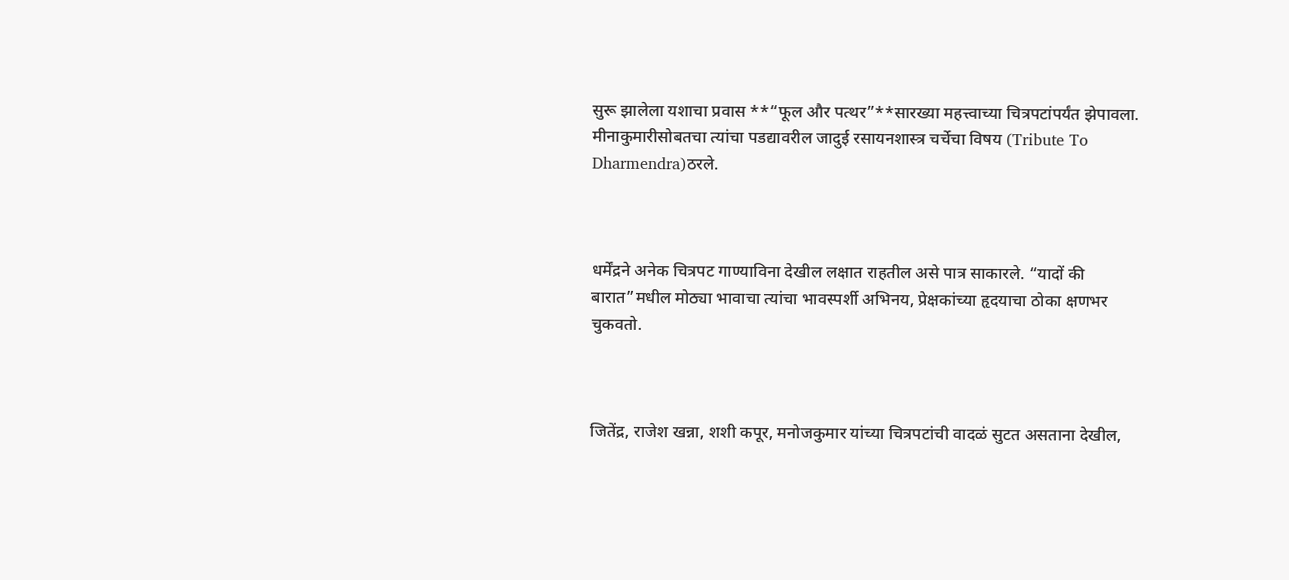सुरू झालेला यशाचा प्रवास **“फूल और पत्थर”**सारख्या महत्त्वाच्या चित्रपटांपर्यंत झेपावला. मीनाकुमारीसोबतचा त्यांचा पडद्यावरील जादुई रसायनशास्त्र चर्चेचा विषय (Tribute To Dharmendra)ठरले.



धर्मेंद्रने अनेक चित्रपट गाण्याविना देखील लक्षात राहतील असे पात्र साकारले. “यादों की बारात”मधील मोठ्या भावाचा त्यांचा भावस्पर्शी अभिनय, प्रेक्षकांच्या हृदयाचा ठोका क्षणभर चुकवतो.



जितेंद्र, राजेश खन्ना, शशी कपूर, मनोजकुमार यांच्या चित्रपटांची वादळं सुटत असताना देखील,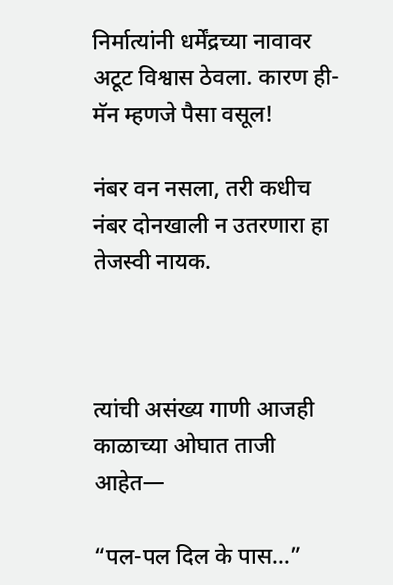निर्मात्यांनी धर्मेंद्रच्या नावावर अटूट विश्वास ठेवला. कारण ही-मॅन म्हणजे पैसा वसूल!

नंबर वन नसला, तरी कधीच नंबर दोनखाली न उतरणारा हा तेजस्वी नायक.



त्यांची असंख्य गाणी आजही काळाच्या ओघात ताजी आहेत—

“पल-पल दिल के पास…”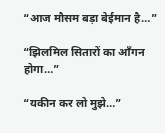“आज मौसम बड़ा बेईमान है…”

“झिलमिल सितारों का आँगन होगा…”

“यकीन कर लो मुझे…”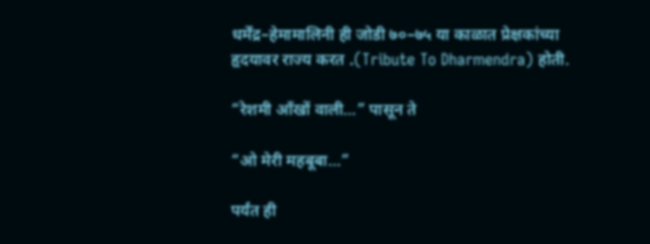धर्मेंद्र–हेमामालिनी ही जोडी ७०–७५ या काळात प्रेक्षकांच्या हृदयावर राज्य करत .(Tribute To Dharmendra) होती.

“रेशमी आँखों वाली…” पासून ते

“ओ मेरी महबूबा…”

पर्यंत ही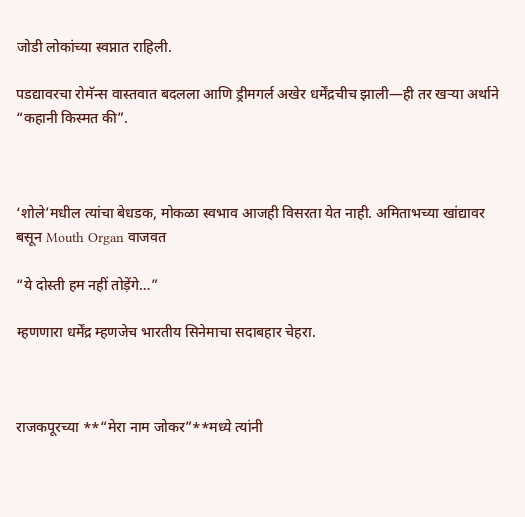जोडी लोकांच्या स्वप्नात राहिली.

पडद्यावरचा रोमॅन्स वास्तवात बदलला आणि ड्रीमगर्ल अखेर धर्मेंद्रचीच झाली—ही तर खऱ्या अर्थाने “कहानी किस्मत की”.



‘शोले’मधील त्यांचा बेधडक, मोकळा स्वभाव आजही विसरता येत नाही. अमिताभच्या खांद्यावर बसून Mouth Organ वाजवत

“ये दोस्ती हम नहीं तोड़ेंगे…”

म्हणणारा धर्मेंद्र म्हणजेच भारतीय सिनेमाचा सदाबहार चेहरा.



राजकपूरच्या **“मेरा नाम जोकर”**मध्ये त्यांनी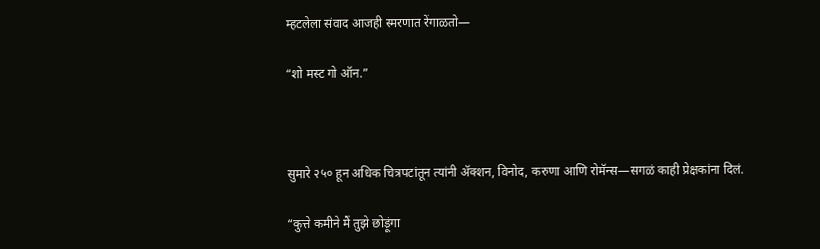म्हटलेला संवाद आजही स्मरणात रेंगाळतो—

“शो मस्ट गो ऑन.”



सुमारे २५० हून अधिक चित्रपटांतून त्यांनी ॲक्शन, विनोद, करुणा आणि रोमॅन्स—सगळं काही प्रेक्षकांना दिलं.

“कुत्ते कमीने मैं तुझे छोड़ूंगा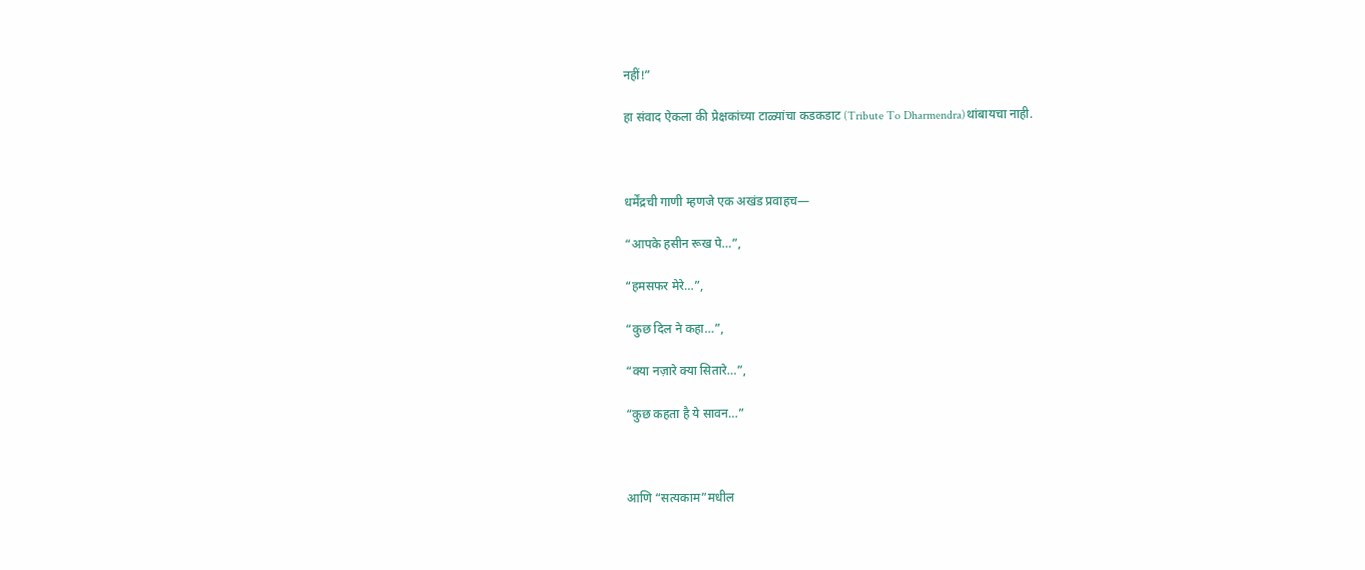नहीं!”

हा संवाद ऐकला की प्रेक्षकांच्या टाळ्यांचा कडकडाट (Tribute To Dharmendra)थांबायचा नाही.



धर्मेंद्रची गाणी म्हणजे एक अखंड प्रवाहच—

“आपके हसीन रूख पे…”,

“हमसफर मेरे…”,

“कुछ दिल ने कहा…”,

“क्या नज़ारे क्या सितारे…”,

“कुछ कहता है ये सावन…”



आणि “सत्यकाम”मधील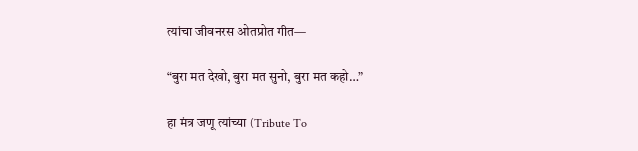त्यांचा जीवनरस ओतप्रोत गीत—

“बुरा मत देखो, बुरा मत सुनो, बुरा मत कहो…”

हा मंत्र जणू त्यांच्या (Tribute To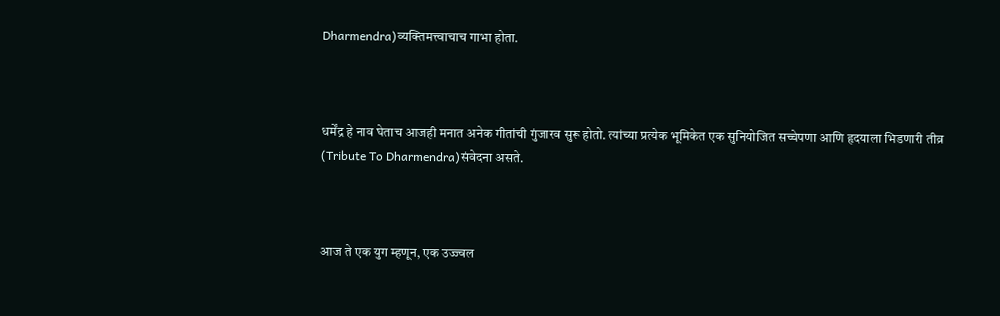Dharmendra)व्यक्तिमत्त्वाचाच गाभा होता.



धर्मेंद्र हे नाव घेताच आजही मनात अनेक गीतांची गुंजारव सुरू होतो. त्यांच्या प्रत्येक भूमिकेत एक सुनियोजित सच्चेपणा आणि हृदयाला भिडणारी तीव्र (Tribute To Dharmendra)संवेदना असते.



आज ते एक युग म्हणून, एक उज्ज्वल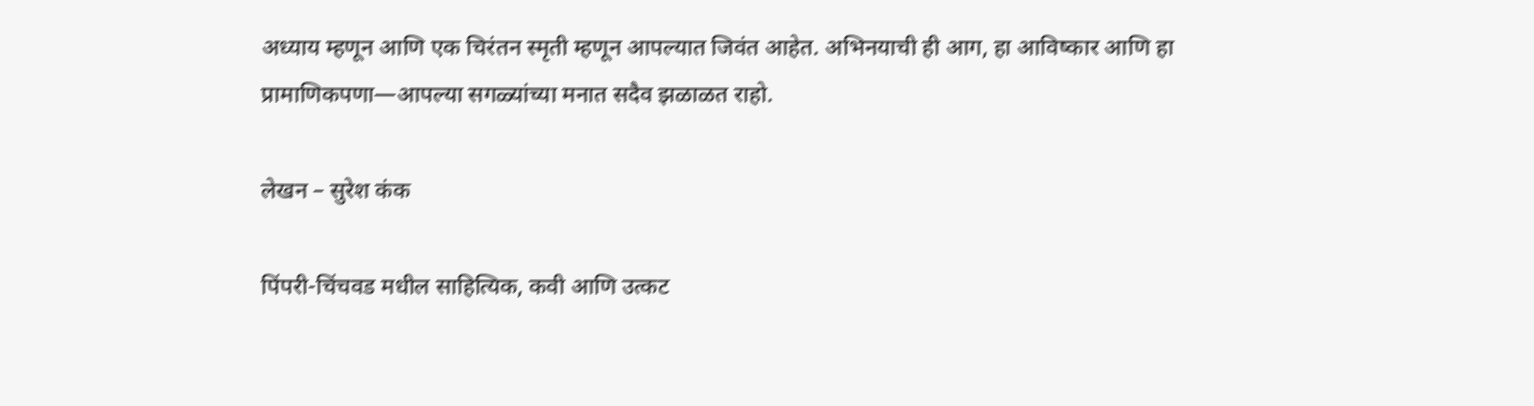अध्याय म्हणून आणि एक चिरंतन स्मृती म्हणून आपल्यात जिवंत आहेत. अभिनयाची ही आग, हा आविष्कार आणि हा प्रामाणिकपणा—आपल्या सगळ्यांच्या मनात सदैव झळाळत राहो.

लेखन – सुरेश कंक

पिंपरी-चिंचवड मधील साहित्यिक, कवी आणि उत्कट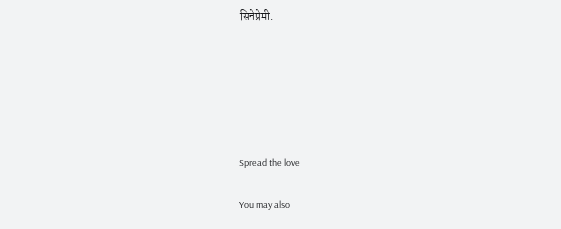सिनेप्रेमी.






Spread the love

You may also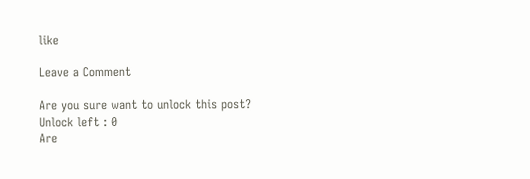like

Leave a Comment

Are you sure want to unlock this post?
Unlock left : 0
Are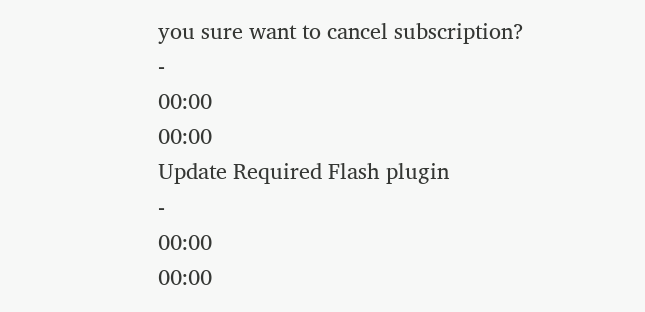you sure want to cancel subscription?
-
00:00
00:00
Update Required Flash plugin
-
00:00
00:00